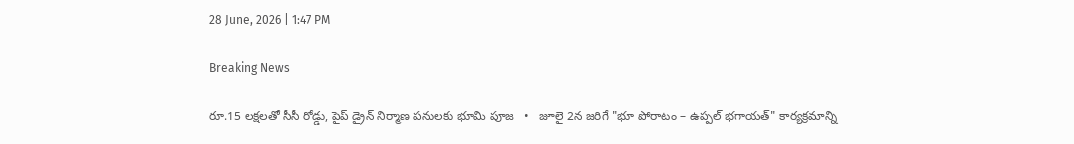28 June, 2026 | 1:47 PM

Breaking News

రూ.15 లక్షలతో సీసీ రోడ్డు, పైప్ డ్రైన్ నిర్మాణ పనులకు భూమి పూజ   •   జూలై 2న జరిగే "భూ పోరాటం – ఉప్పల్ భగాయత్" కార్యక్రమాన్ని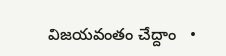విజయవంతం చేద్దాం   •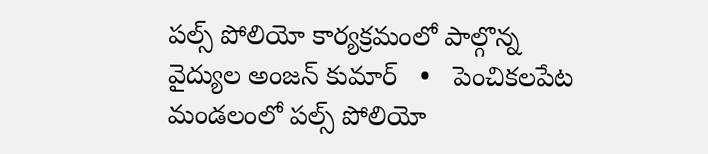పల్స్ పోలియో కార్యక్రమంలో పాల్గొన్న వైద్యుల అంజన్ కుమార్   •   పెంచికలపేట మండలంలో పల్స్ పోలియో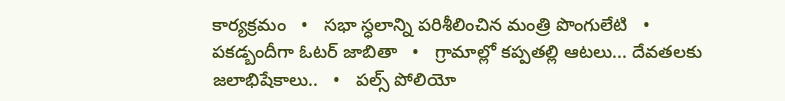కార్యక్రమం   •   సభా స్ధలాన్ని పరిశీలించిన మంత్రి పొంగులేటి   •   పకడ్బందీగా ఓటర్ జాబితా   •   గ్రామాల్లో కప్పతల్లి ఆటలు... దేవతలకు జలాభిషేకాలు..   •   పల్స్ పోలియో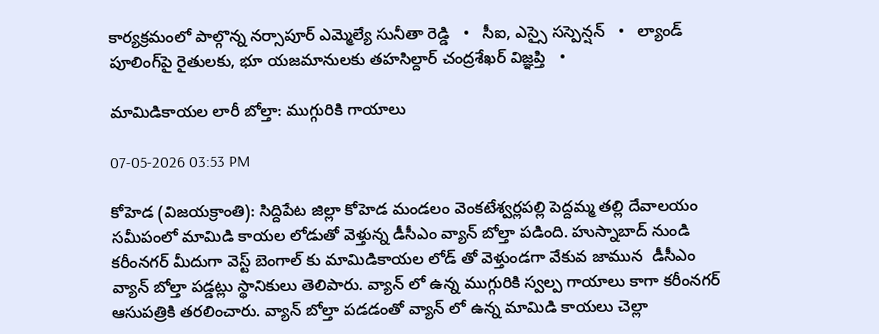కార్యక్రమంలో పాల్గొన్న నర్సాపూర్ ఎమ్మెల్యే సునీతా రెడ్డి   •   సీఐ, ఎస్సై సస్పెన్షన్   •   ల్యాండ్ పూలింగ్‌పై రైతులకు, భూ యజమానులకు తహసిల్దార్ చంద్రశేఖర్ విజ్ఞప్తి   •

మామిడికాయల లారీ బోల్తా: ముగ్గురికి గాయాలు

07-05-2026 03:53 PM

కోహెడ (విజయక్రాంతి): సిద్దిపేట జిల్లా కోహెడ మండలం వెంకటేశ్వర్లపల్లి పెద్దమ్మ తల్లి దేవాలయం సమీపంలో మామిడి కాయల లోడుతో వెళ్తున్న డీసీఎం వ్యాన్ బోల్తా పడింది. హుస్నాబాద్ నుండి కరీంనగర్ మీదుగా వెస్ట్ బెంగాల్ కు మామిడికాయల లోడ్ తో వెళ్తుండగా వేకువ జామున  డీసీఎం వ్యాన్ బోల్తా పడ్డట్లు స్థానికులు తెలిపారు. వ్యాన్ లో ఉన్న ముగ్గురికి స్వల్ప గాయాలు కాగా కరీంనగర్ ఆసుపత్రికి తరలించారు. వ్యాన్ బోల్తా పడడంతో వ్యాన్ లో ఉన్న మామిడి కాయలు చెల్లా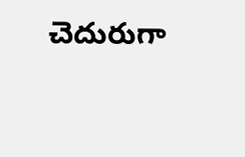చెదురుగా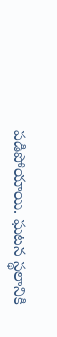పడిపోయాయి. ఘటన స్థలానికి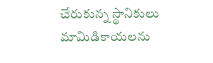చేరుకున్న స్థానికులు  మామిడికాయలను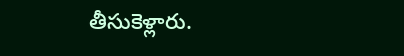తీసుకెళ్లారు.